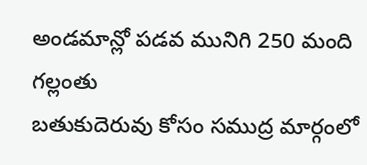అండమాన్లో పడవ మునిగి 250 మంది గల్లంతు
బతుకుదెరువు కోసం సముద్ర మార్గంలో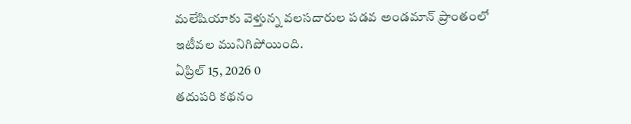మలేషియాకు వెళ్తున్న వలసదారుల పడవ అండమాన్ ప్రాంతంలో ఇటీవల మునిగిపోయింది.
ఏప్రిల్ 15, 2026 0
తదుపరి కథనం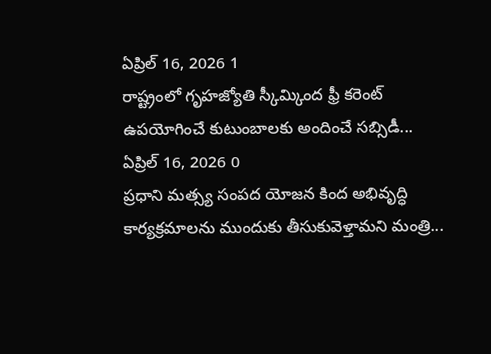ఏప్రిల్ 16, 2026 1
రాష్ట్రంలో గృహజ్యోతి స్కీమ్కింద ఫ్రీ కరెంట్ ఉపయోగించే కుటుంబాలకు అందించే సబ్సిడీ...
ఏప్రిల్ 16, 2026 0
ప్రధాని మత్స్య సంపద యోజన కింద అభివృద్ధి కార్యక్రమాలను ముందుకు తీసుకువెళ్తామని మంత్రి...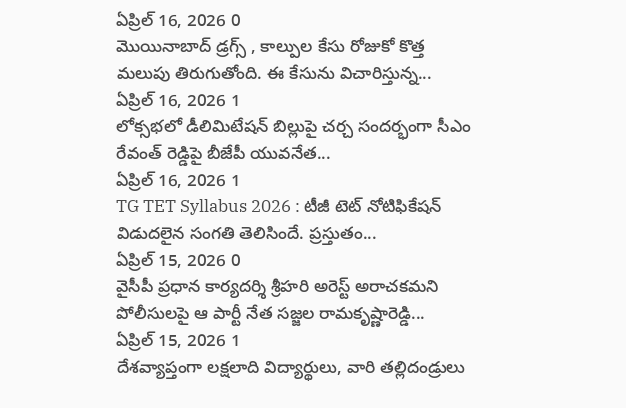ఏప్రిల్ 16, 2026 0
మొయినాబాద్ డ్రగ్స్ , కాల్పుల కేసు రోజుకో కొత్త మలుపు తిరుగుతోంది. ఈ కేసును విచారిస్తున్న...
ఏప్రిల్ 16, 2026 1
లోక్సభలో డీలిమిటేషన్ బిల్లుపై చర్చ సందర్భంగా సీఎం రేవంత్ రెడ్డిపై బీజేపీ యువనేత...
ఏప్రిల్ 16, 2026 1
TG TET Syllabus 2026 : టీజీ టెట్ నోటిఫికేషన్ విడుదలైన సంగతి తెలిసిందే. ప్రస్తుతం...
ఏప్రిల్ 15, 2026 0
వైసీపీ ప్రధాన కార్యదర్శి శ్రీహరి అరెస్ట్ అరాచకమని పోలీసులపై ఆ పార్టీ నేత సజ్జల రామకృష్ణారెడ్డి...
ఏప్రిల్ 15, 2026 1
దేశవ్యాప్తంగా లక్షలాది విద్యార్థులు, వారి తల్లిదండ్రులు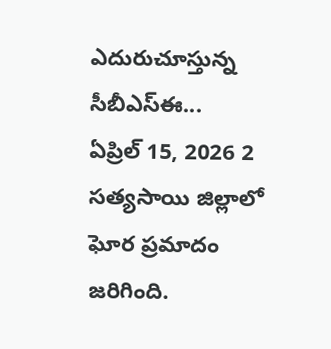ఎదురుచూస్తున్న సీబీఎస్ఈ...
ఏప్రిల్ 15, 2026 2
సత్యసాయి జిల్లాలో ఘోర ప్రమాదం జరిగింది.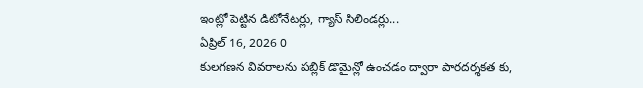ఇంట్లో పెట్టిన డిటోనేటర్లు, గ్యాస్ సిలిండర్లు...
ఏప్రిల్ 16, 2026 0
కులగణన వివరాలను పబ్లిక్ డొమైన్లో ఉంచడం ద్వారా పారదర్శకత కు,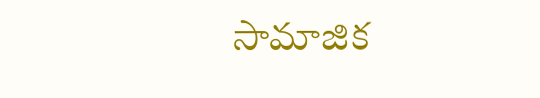సామాజిక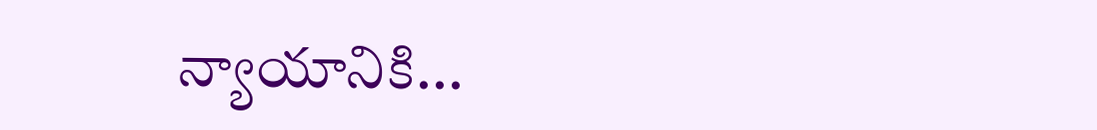న్యాయానికి...